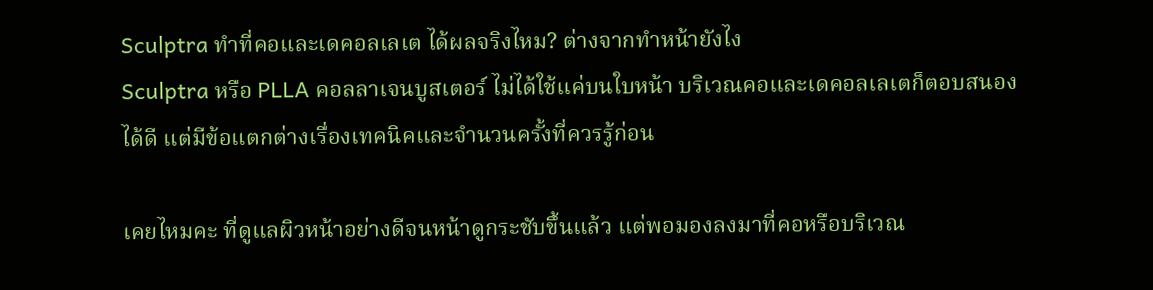Sculptra ทำที่คอและเดคอลเลเต ได้ผลจริงไหม? ต่างจากทำหน้ายังไง
Sculptra หรือ PLLA คอลลาเจนบูสเตอร์ ไม่ได้ใช้แค่บนใบหน้า บริเวณคอและเดคอลเลเตก็ตอบสนองได้ดี แต่มีข้อแตกต่างเรื่องเทคนิคและจำนวนครั้งที่ควรรู้ก่อน

เคยไหมคะ ที่ดูแลผิวหน้าอย่างดีจนหน้าดูกระชับขึ้นแล้ว แต่พอมองลงมาที่คอหรือบริเวณ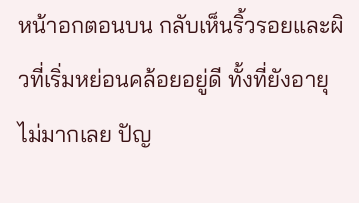หน้าอกตอนบน กลับเห็นริ้วรอยและผิวที่เริ่มหย่อนคล้อยอยู่ดี ทั้งที่ยังอายุไม่มากเลย ปัญ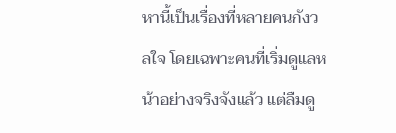หานี้เป็นเรื่องที่หลายคนกังวลใจ โดยเฉพาะคนที่เริ่มดูแลหน้าอย่างจริงจังแล้ว แต่ลืมดู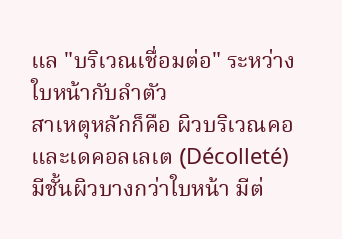แล "บริเวณเชื่อมต่อ" ระหว่างใบหน้ากับลำตัว
สาเหตุหลักก็คือ ผิวบริเวณคอและเดคอลเลเต (Décolleté) มีชั้นผิวบางกว่าใบหน้า มีต่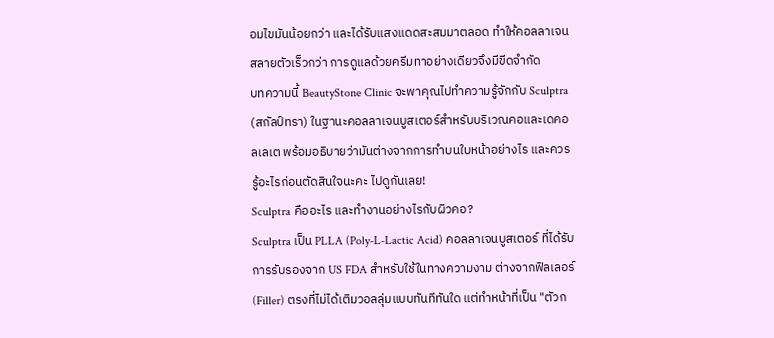อมไขมันน้อยกว่า และได้รับแสงแดดสะสมมาตลอด ทำให้คอลลาเจนสลายตัวเร็วกว่า การดูแลด้วยครีมทาอย่างเดียวจึงมีขีดจำกัด
บทความนี้ BeautyStone Clinic จะพาคุณไปทำความรู้จักกับ Sculptra (สกัลป์ทรา) ในฐานะคอลลาเจนบูสเตอร์สำหรับบริเวณคอและเดคอลเลเต พร้อมอธิบายว่ามันต่างจากการทำบนใบหน้าอย่างไร และควรรู้อะไรก่อนตัดสินใจนะคะ ไปดูกันเลย!
Sculptra คืออะไร และทำงานอย่างไรกับผิวคอ?
Sculptra เป็น PLLA (Poly-L-Lactic Acid) คอลลาเจนบูสเตอร์ ที่ได้รับการรับรองจาก US FDA สำหรับใช้ในทางความงาม ต่างจากฟิลเลอร์ (Filler) ตรงที่ไม่ได้เติมวอลลุ่มแบบทันทีทันใด แต่ทำหน้าที่เป็น "ตัวก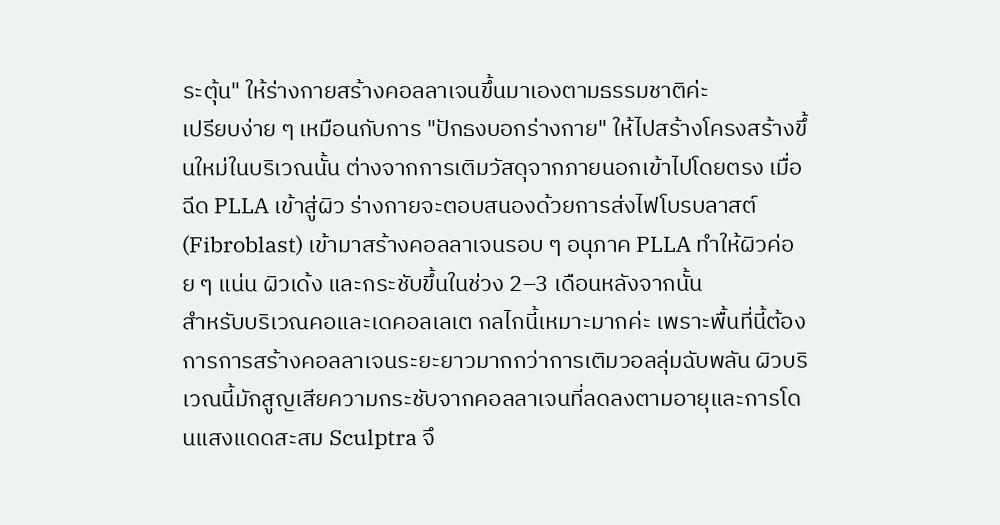ระตุ้น" ให้ร่างกายสร้างคอลลาเจนขึ้นมาเองตามธรรมชาติค่ะ
เปรียบง่าย ๆ เหมือนกับการ "ปักธงบอกร่างกาย" ให้ไปสร้างโครงสร้างขึ้นใหม่ในบริเวณนั้น ต่างจากการเติมวัสดุจากภายนอกเข้าไปโดยตรง เมื่อฉีด PLLA เข้าสู่ผิว ร่างกายจะตอบสนองด้วยการส่งไฟโบรบลาสต์ (Fibroblast) เข้ามาสร้างคอลลาเจนรอบ ๆ อนุภาค PLLA ทำให้ผิวค่อย ๆ แน่น ผิวเด้ง และกระชับขึ้นในช่วง 2–3 เดือนหลังจากนั้น
สำหรับบริเวณคอและเดคอลเลเต กลไกนี้เหมาะมากค่ะ เพราะพื้นที่นี้ต้องการการสร้างคอลลาเจนระยะยาวมากกว่าการเติมวอลลุ่มฉับพลัน ผิวบริเวณนี้มักสูญเสียความกระชับจากคอลลาเจนที่ลดลงตามอายุและการโดนแสงแดดสะสม Sculptra จึ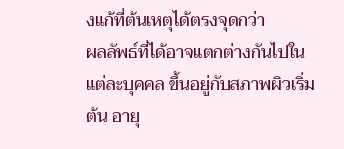งแก้ที่ต้นเหตุได้ตรงจุดกว่า
ผลลัพธ์ที่ได้อาจแตกต่างกันไปในแต่ละบุคคล ขึ้นอยู่กับสภาพผิวเริ่มต้น อายุ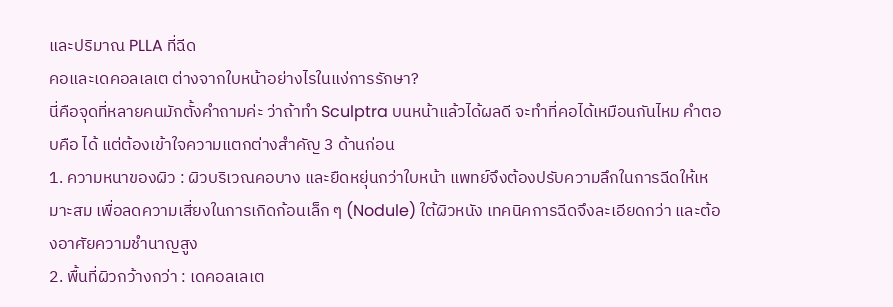และปริมาณ PLLA ที่ฉีด
คอและเดคอลเลเต ต่างจากใบหน้าอย่างไรในแง่การรักษา?
นี่คือจุดที่หลายคนมักตั้งคำถามค่ะ ว่าถ้าทำ Sculptra บนหน้าแล้วได้ผลดี จะทำที่คอได้เหมือนกันไหม คำตอบคือ ได้ แต่ต้องเข้าใจความแตกต่างสำคัญ 3 ด้านก่อน
1. ความหนาของผิว : ผิวบริเวณคอบาง และยืดหยุ่นกว่าใบหน้า แพทย์จึงต้องปรับความลึกในการฉีดให้เหมาะสม เพื่อลดความเสี่ยงในการเกิดก้อนเล็ก ๆ (Nodule) ใต้ผิวหนัง เทคนิคการฉีดจึงละเอียดกว่า และต้องอาศัยความชำนาญสูง
2. พื้นที่ผิวกว้างกว่า : เดคอลเลเต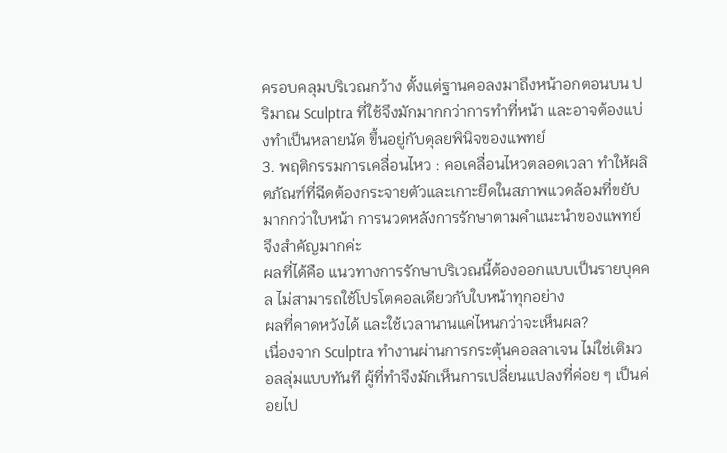ครอบคลุมบริเวณกว้าง ตั้งแต่ฐานคอลงมาถึงหน้าอกตอนบน ปริมาณ Sculptra ที่ใช้จึงมักมากกว่าการทำที่หน้า และอาจต้องแบ่งทำเป็นหลายนัด ขึ้นอยู่กับดุลยพินิจของแพทย์
3. พฤติกรรมการเคลื่อนไหว : คอเคลื่อนไหวตลอดเวลา ทำให้ผลิตภัณฑ์ที่ฉีดต้องกระจายตัวและเกาะยึดในสภาพแวดล้อมที่ขยับมากกว่าใบหน้า การนวดหลังการรักษาตามคำแนะนำของแพทย์จึงสำคัญมากค่ะ
ผลที่ได้คือ แนวทางการรักษาบริเวณนี้ต้องออกแบบเป็นรายบุคคล ไม่สามารถใช้โปรโตคอลเดียวกับใบหน้าทุกอย่าง
ผลที่คาดหวังได้ และใช้เวลานานแค่ไหนกว่าจะเห็นผล?
เนื่องจาก Sculptra ทำงานผ่านการกระตุ้นคอลลาเจน ไม่ใช่เติมวอลลุ่มแบบทันที ผู้ที่ทำจึงมักเห็นการเปลี่ยนแปลงที่ค่อย ๆ เป็นค่อยไป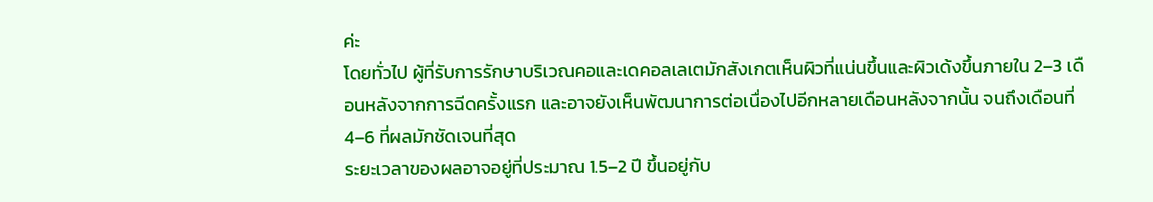ค่ะ
โดยทั่วไป ผู้ที่รับการรักษาบริเวณคอและเดคอลเลเตมักสังเกตเห็นผิวที่แน่นขึ้นและผิวเด้งขึ้นภายใน 2–3 เดือนหลังจากการฉีดครั้งแรก และอาจยังเห็นพัฒนาการต่อเนื่องไปอีกหลายเดือนหลังจากนั้น จนถึงเดือนที่ 4–6 ที่ผลมักชัดเจนที่สุด
ระยะเวลาของผลอาจอยู่ที่ประมาณ 1.5–2 ปี ขึ้นอยู่กับ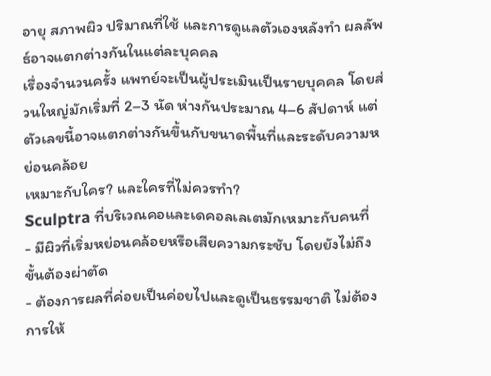อายุ สภาพผิว ปริมาณที่ใช้ และการดูแลตัวเองหลังทำ ผลลัพธ์อาจแตกต่างกันในแต่ละบุคคล
เรื่องจำนวนครั้ง แพทย์จะเป็นผู้ประเมินเป็นรายบุคคล โดยส่วนใหญ่มักเริ่มที่ 2–3 นัด ห่างกันประมาณ 4–6 สัปดาห์ แต่ตัวเลขนี้อาจแตกต่างกันขึ้นกับขนาดพื้นที่และระดับความหย่อนคล้อย
เหมาะกับใคร? และใครที่ไม่ควรทำ?
Sculptra ที่บริเวณคอและเดคอลเลเตมักเหมาะกับคนที่
- มีผิวที่เริ่มหย่อนคล้อยหรือเสียความกระชับ โดยยังไม่ถึงขั้นต้องผ่าตัด
- ต้องการผลที่ค่อยเป็นค่อยไปและดูเป็นธรรมชาติ ไม่ต้องการให้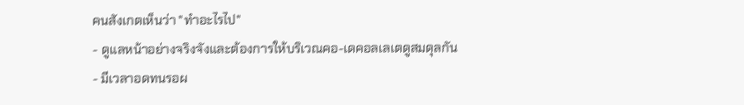คนสังเกตเห็นว่า "ทำอะไรไป"
- ดูแลหน้าอย่างจริงจังและต้องการให้บริเวณคอ-เดคอลเลเตดูสมดุลกัน
- มีเวลาอดทนรอผ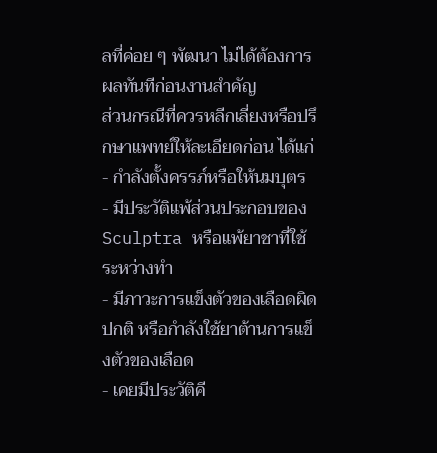ลที่ค่อย ๆ พัฒนา ไม่ได้ต้องการผลทันทีก่อนงานสำคัญ
ส่วนกรณีที่ควรหลีกเลี่ยงหรือปรึกษาแพทย์ให้ละเอียดก่อน ได้แก่
- กำลังตั้งครรภ์หรือให้นมบุตร
- มีประวัติแพ้ส่วนประกอบของ Sculptra หรือแพ้ยาชาที่ใช้ระหว่างทำ
- มีภาวะการแข็งตัวของเลือดผิดปกติ หรือกำลังใช้ยาต้านการแข็งตัวของเลือด
- เคยมีประวัติคี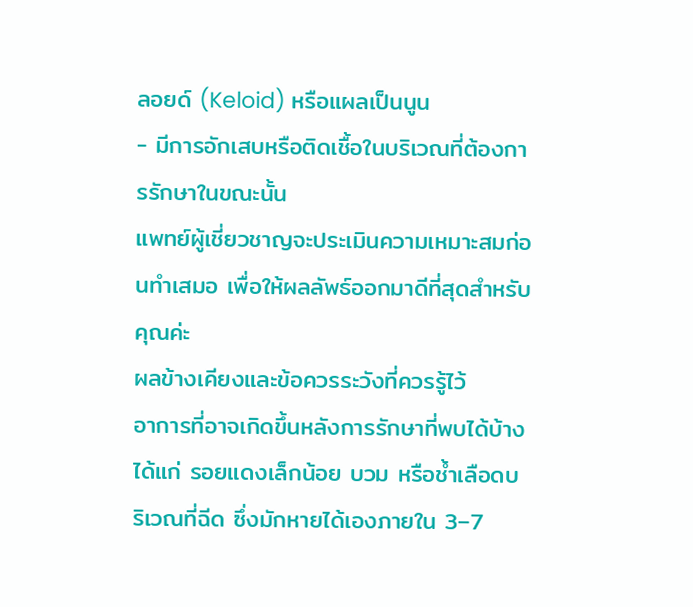ลอยด์ (Keloid) หรือแผลเป็นนูน
- มีการอักเสบหรือติดเชื้อในบริเวณที่ต้องการรักษาในขณะนั้น
แพทย์ผู้เชี่ยวชาญจะประเมินความเหมาะสมก่อนทำเสมอ เพื่อให้ผลลัพธ์ออกมาดีที่สุดสำหรับคุณค่ะ
ผลข้างเคียงและข้อควรระวังที่ควรรู้ไว้
อาการที่อาจเกิดขึ้นหลังการรักษาที่พบได้บ้าง ได้แก่ รอยแดงเล็กน้อย บวม หรือช้ำเลือดบริเวณที่ฉีด ซึ่งมักหายได้เองภายใน 3–7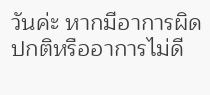วันค่ะ หากมีอาการผิดปกติหรืออาการไม่ดี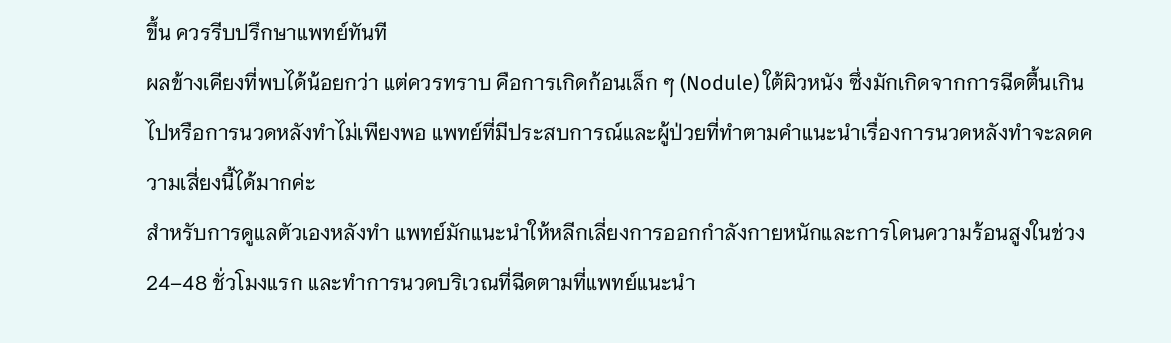ขึ้น ควรรีบปรึกษาแพทย์ทันที
ผลข้างเคียงที่พบได้น้อยกว่า แต่ควรทราบ คือการเกิดก้อนเล็ก ๆ (Nodule) ใต้ผิวหนัง ซึ่งมักเกิดจากการฉีดตื้นเกินไปหรือการนวดหลังทำไม่เพียงพอ แพทย์ที่มีประสบการณ์และผู้ป่วยที่ทำตามคำแนะนำเรื่องการนวดหลังทำจะลดความเสี่ยงนี้ได้มากค่ะ
สำหรับการดูแลตัวเองหลังทำ แพทย์มักแนะนำให้หลีกเลี่ยงการออกกำลังกายหนักและการโดนความร้อนสูงในช่วง 24–48 ชั่วโมงแรก และทำการนวดบริเวณที่ฉีดตามที่แพทย์แนะนำ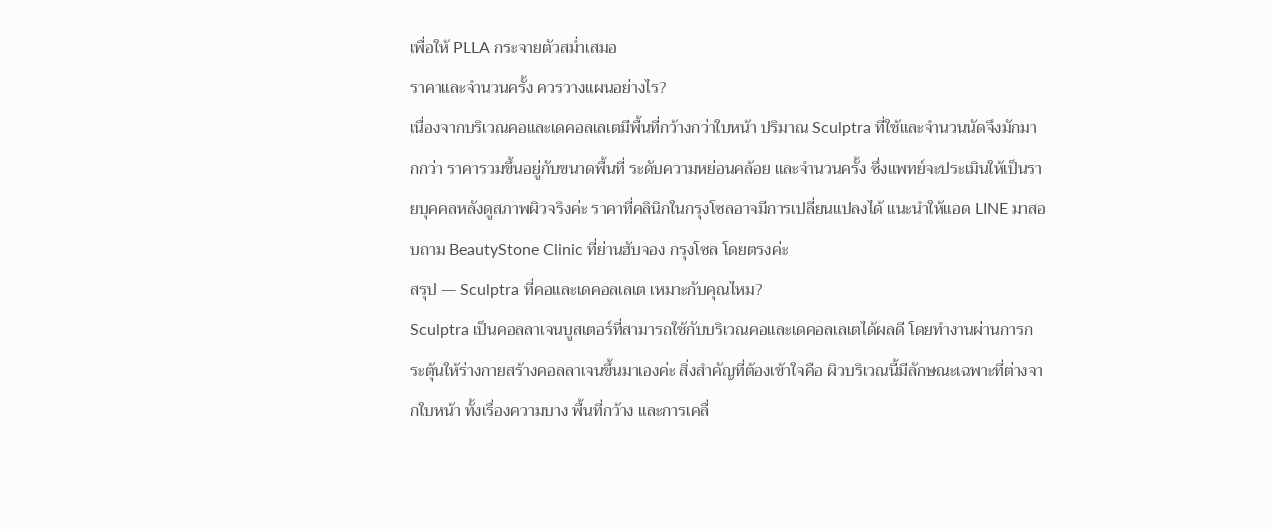เพื่อให้ PLLA กระจายตัวสม่ำเสมอ
ราคาและจำนวนครั้ง ควรวางแผนอย่างไร?
เนื่องจากบริเวณคอและเดคอลเลเตมีพื้นที่กว้างกว่าใบหน้า ปริมาณ Sculptra ที่ใช้และจำนวนนัดจึงมักมากกว่า ราคารวมขึ้นอยู่กับขนาดพื้นที่ ระดับความหย่อนคล้อย และจำนวนครั้ง ซึ่งแพทย์จะประเมินให้เป็นรายบุคคลหลังดูสภาพผิวจริงค่ะ ราคาที่คลินิกในกรุงโซลอาจมีการเปลี่ยนแปลงได้ แนะนำให้แอด LINE มาสอบถาม BeautyStone Clinic ที่ย่านฮับจอง กรุงโซล โดยตรงค่ะ
สรุป — Sculptra ที่คอและเดคอลเลเต เหมาะกับคุณไหม?
Sculptra เป็นคอลลาเจนบูสเตอร์ที่สามารถใช้กับบริเวณคอและเดคอลเลเตได้ผลดี โดยทำงานผ่านการกระตุ้นให้ร่างกายสร้างคอลลาเจนขึ้นมาเองค่ะ สิ่งสำคัญที่ต้องเข้าใจคือ ผิวบริเวณนี้มีลักษณะเฉพาะที่ต่างจากใบหน้า ทั้งเรื่องความบาง พื้นที่กว้าง และการเคลื่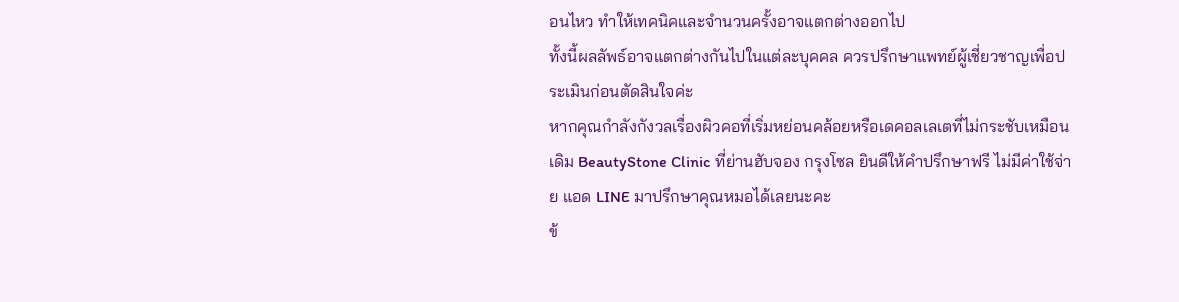อนไหว ทำให้เทคนิคและจำนวนครั้งอาจแตกต่างออกไป
ทั้งนี้ผลลัพธ์อาจแตกต่างกันไปในแต่ละบุคคล ควรปรึกษาแพทย์ผู้เชี่ยวชาญเพื่อประเมินก่อนตัดสินใจค่ะ
หากคุณกำลังกังวลเรื่องผิวคอที่เริ่มหย่อนคล้อยหรือเดคอลเลเตที่ไม่กระชับเหมือนเดิม BeautyStone Clinic ที่ย่านฮับจอง กรุงโซล ยินดีให้คำปรึกษาฟรี ไม่มีค่าใช้จ่าย แอด LINE มาปรึกษาคุณหมอได้เลยนะคะ
ข้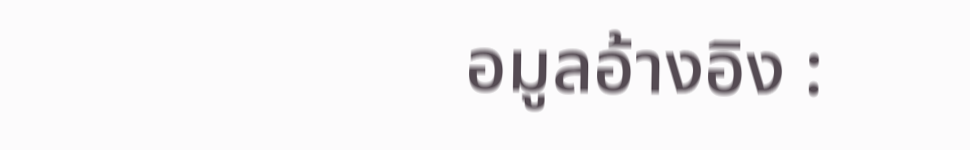อมูลอ้างอิง :